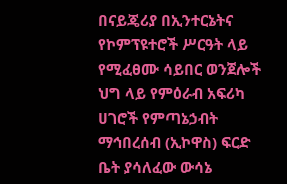በናይጄሪያ በኢንተርኔትና የኮምፕዩተሮች ሥርዓት ላይ የሚፈፀሙ ሳይበር ወንጀሎች ህግ ላይ የምዕራብ አፍሪካ ሀገሮች የምጣኔኃብት ማኅበረሰብ (ኢኮዋስ) ፍርድ ቤት ያሳለፈው ውሳኔ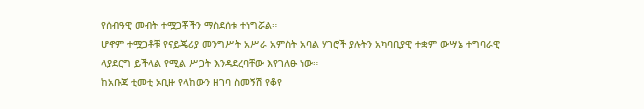የሰብዓዊ መብት ተሟጋቾችን ማስደሰቱ ተነግሯል።
ሆኖም ተሟጋቶቹ የናይጄሪያ መንግሥት አሥራ አምስት አባል ሃገሮች ያሉትን አካባቢያዊ ተቋም ውሣኔ ተግባራዊ ላያደርግ ይችላል የሚል ሥጋት እንዳደረባቸው እየገለፁ ነው።
ከአቡጃ ቲመቲ ኦቢዙ የላከውን ዘገባ ስመኝሽ የቆየ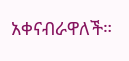አቀናብራዋለች።